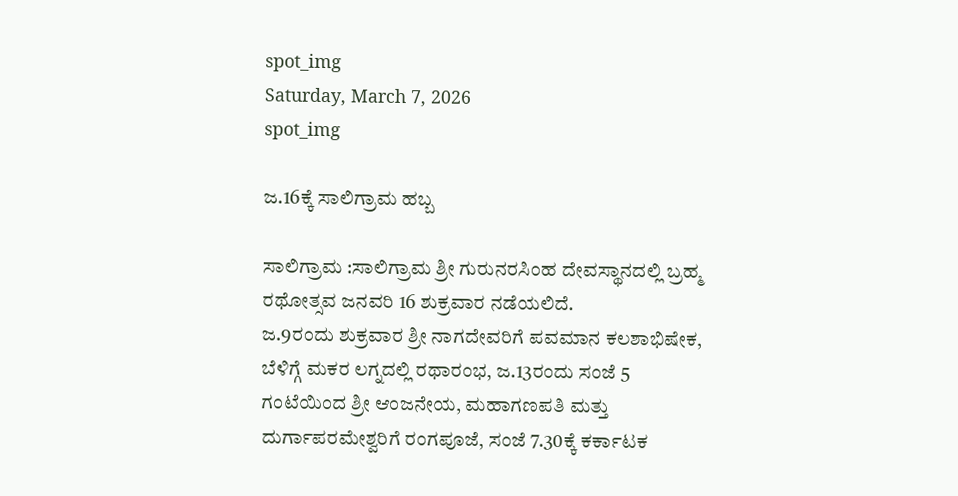spot_img
Saturday, March 7, 2026
spot_img

ಜ.16ಕ್ಕೆ ಸಾಲಿಗ್ರಾಮ ಹಬ್ಬ

ಸಾಲಿಗ್ರಾಮ :ಸಾಲಿಗ್ರಾಮ ಶ್ರೀ ಗುರುನರಸಿಂಹ ದೇವಸ್ಥಾನದಲ್ಲಿ ಬ್ರಹ್ಮ ರಥೋತ್ಸವ ಜನವರಿ 16 ಶುಕ್ರವಾರ ನಡೆಯಲಿದೆ.
ಜ.9ರಂದು ಶುಕ್ರವಾರ ಶ್ರೀ ನಾಗದೇವರಿಗೆ ಪವಮಾನ ಕಲಶಾಭಿಷೇಕ, ಬೆಳಿಗ್ಗೆ ಮಕರ ಲಗ್ನದಲ್ಲಿ ರಥಾರಂಭ, ಜ.13ರಂದು ಸಂಜೆ 5 ಗಂಟೆಯಿಂದ ಶ್ರೀ ಆಂಜನೇಯ, ಮಹಾಗಣಪತಿ ಮತ್ತು ದುರ್ಗಾಪರಮೇಶ್ವರಿಗೆ ರಂಗಪೂಜೆ, ಸಂಜೆ 7.30ಕ್ಕೆ ಕರ್ಕಾಟಕ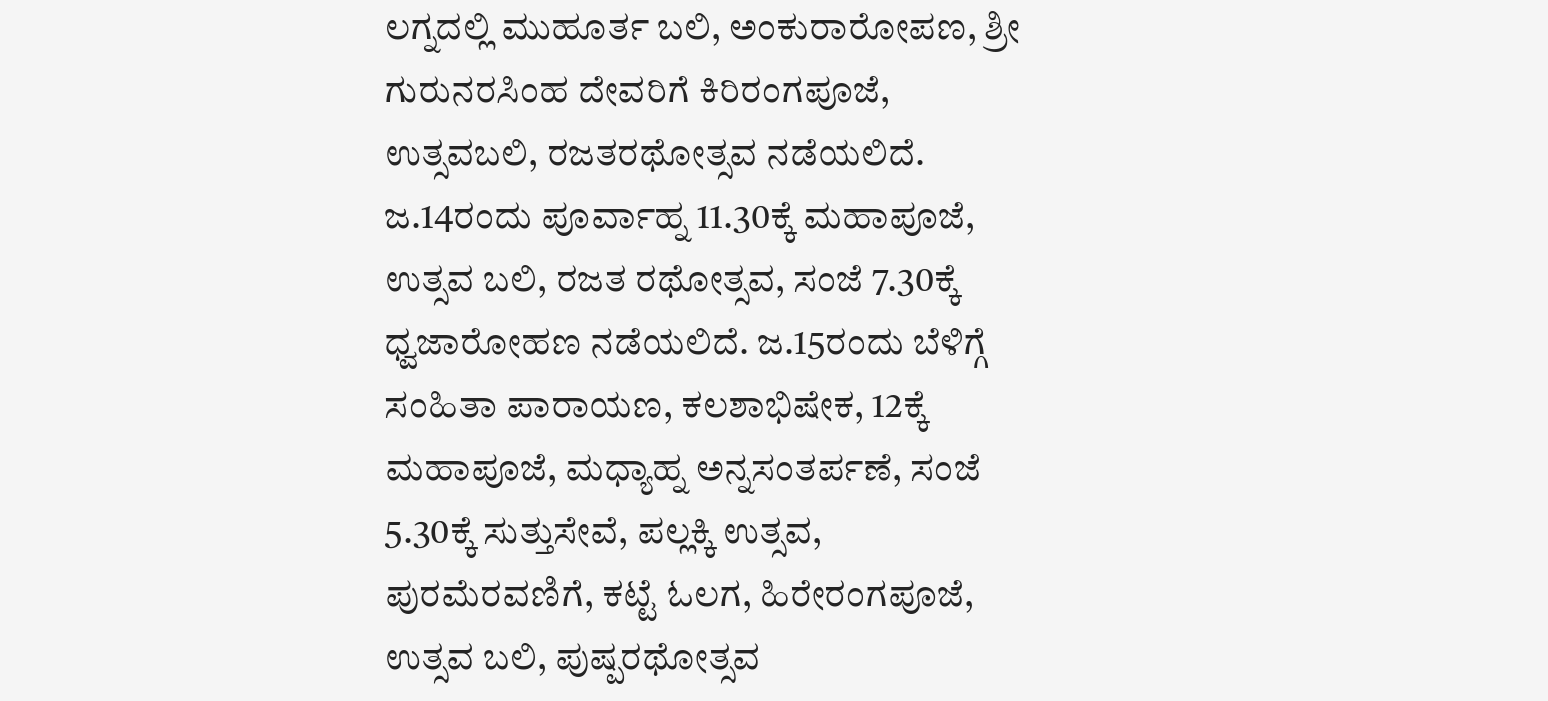ಲಗ್ನದಲ್ಲಿ ಮುಹೂರ್ತ ಬಲಿ, ಅಂಕುರಾರೋಪಣ, ಶ್ರೀ ಗುರುನರಸಿಂಹ ದೇವರಿಗೆ ಕಿರಿರಂಗಪೂಜೆ, ಉತ್ಸವಬಲಿ, ರಜತರಥೋತ್ಸವ ನಡೆಯಲಿದೆ.
ಜ.14ರಂದು ಪೂರ್ವಾಹ್ನ 11.30ಕ್ಕೆ ಮಹಾಪೂಜೆ, ಉತ್ಸವ ಬಲಿ, ರಜತ ರಥೋತ್ಸವ, ಸಂಜೆ 7.30ಕ್ಕೆ ಧ್ವಜಾರೋಹಣ ನಡೆಯಲಿದೆ. ಜ.15ರಂದು ಬೆಳಿಗ್ಗೆ ಸಂಹಿತಾ ಪಾರಾಯಣ, ಕಲಶಾಭಿಷೇಕ, 12ಕ್ಕೆ ಮಹಾಪೂಜೆ, ಮಧ್ಯಾಹ್ನ ಅನ್ನಸಂತರ್ಪಣೆ, ಸಂಜೆ 5.30ಕ್ಕೆ ಸುತ್ತುಸೇವೆ, ಪಲ್ಲಕ್ಕಿ ಉತ್ಸವ, ಪುರಮೆರವಣಿಗೆ, ಕಟ್ಟೆ ಓಲಗ, ಹಿರೇರಂಗಪೂಜೆ, ಉತ್ಸವ ಬಲಿ, ಪುಷ್ಪರಥೋತ್ಸವ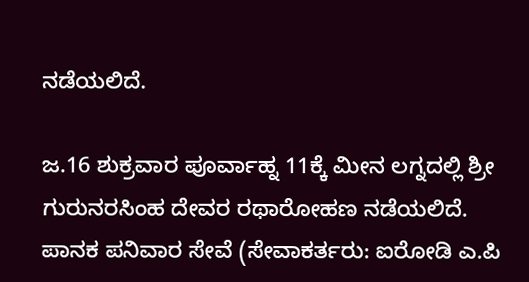ನಡೆಯಲಿದೆ.

ಜ.16 ಶುಕ್ರವಾರ ಪೂರ್ವಾಹ್ನ 11ಕ್ಕೆ ಮೀನ ಲಗ್ನದಲ್ಲಿ ಶ್ರೀ ಗುರುನರಸಿಂಹ ದೇವರ ರಥಾರೋಹಣ ನಡೆಯಲಿದೆ. ಪಾನಕ ಪನಿವಾರ ಸೇವೆ (ಸೇವಾಕರ್ತರು: ಐರೋಡಿ ಎ.ಪಿ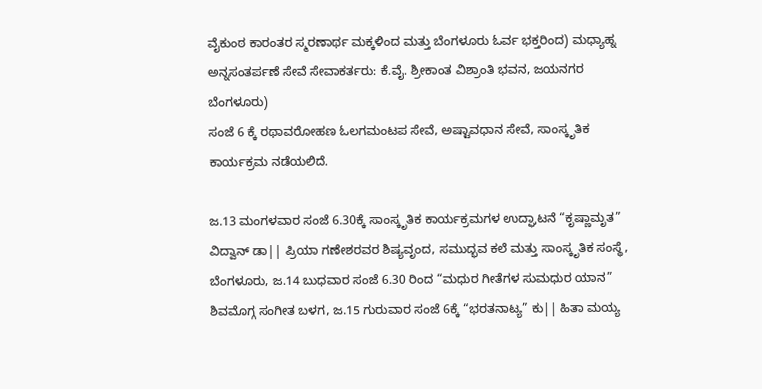ವೈಕುಂಠ ಕಾರಂತರ ಸ್ಮರಣಾರ್ಥ ಮಕ್ಕಳಿಂದ ಮತ್ತು ಬೆಂಗಳೂರು ಓರ್ವ ಭಕ್ತರಿಂದ) ಮಧ್ಯಾಹ್ನ ಅನ್ನಸಂತರ್ಪಣೆ ಸೇವೆ ಸೇವಾಕರ್ತರು: ಕೆ.ವೈ. ಶ್ರೀಕಾಂತ ವಿಶ್ರಾಂತಿ ಭವನ, ಜಯನಗರ ಬೆಂಗಳೂರು)
ಸಂಜೆ 6 ಕ್ಕೆ ರಥಾವರೋಹಣ ಓಲಗಮಂಟಪ ಸೇವೆ, ಅಷ್ಟಾವಧಾನ ಸೇವೆ, ಸಾಂಸ್ಕೃತಿಕ ಕಾರ್ಯಕ್ರಮ ನಡೆಯಲಿದೆ.

ಜ.13 ಮಂಗಳವಾರ ಸಂಜೆ 6.30ಕ್ಕೆ ಸಾಂಸ್ಕೃತಿಕ ಕಾರ್ಯಕ್ರಮಗಳ ಉದ್ಘಾಟನೆ “ಕೃಷ್ಣಾಮೃತ” ವಿದ್ವಾನ್ ಡಾ|| ಪ್ರಿಯಾ ಗಣೇಶರವರ ಶಿಷ್ಯವೃಂದ, ಸಮುದ್ಭವ ಕಲೆ ಮತ್ತು ಸಾಂಸ್ಕೃತಿಕ ಸಂಸ್ಥೆ, ಬೆಂಗಳೂರು, ಜ.14 ಬುಧವಾರ ಸಂಜೆ 6.30 ರಿಂದ “ಮಧುರ ಗೀತೆಗಳ ಸುಮಧುರ ಯಾನ” ಶಿವಮೊಗ್ಗ ಸಂಗೀತ ಬಳಗ, ಜ.15 ಗುರುವಾರ ಸಂಜೆ 6ಕ್ಕೆ “ಭರತನಾಟ್ಯ” ಕು|| ಹಿತಾ ಮಯ್ಯ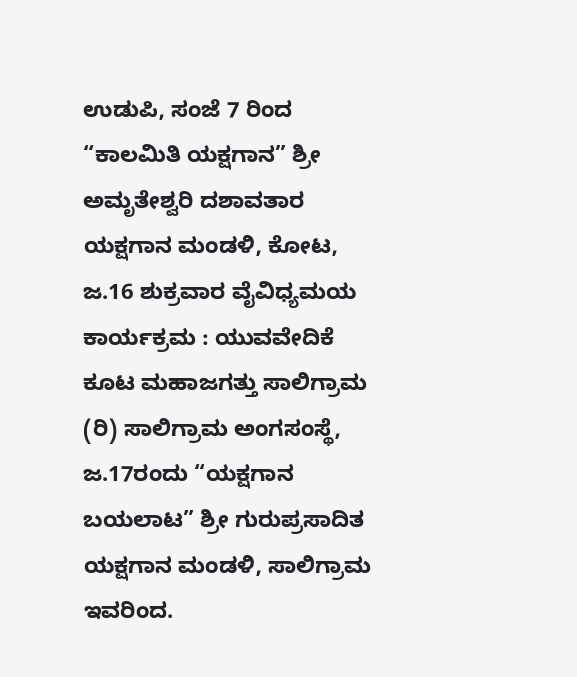ಉಡುಪಿ, ಸಂಜೆ 7 ರಿಂದ “ಕಾಲಮಿತಿ ಯಕ್ಷಗಾನ” ಶ್ರೀ ಅಮೃತೇಶ್ವರಿ ದಶಾವತಾರ ಯಕ್ಷಗಾನ ಮಂಡಳಿ, ಕೋಟ, ಜ.16 ಶುಕ್ರವಾರ ವೈವಿಧ್ಯಮಯ ಕಾರ್ಯಕ್ರಮ : ಯುವವೇದಿಕೆ ಕೂಟ ಮಹಾಜಗತ್ತು ಸಾಲಿಗ್ರಾಮ (ರಿ) ಸಾಲಿಗ್ರಾಮ ಅಂಗಸಂಸ್ಥೆ, ಜ.17ರಂದು “ಯಕ್ಷಗಾನ ಬಯಲಾಟ” ಶ್ರೀ ಗುರುಪ್ರಸಾದಿತ ಯಕ್ಷಗಾನ ಮಂಡಳಿ, ಸಾಲಿಗ್ರಾಮ ಇವರಿಂದ.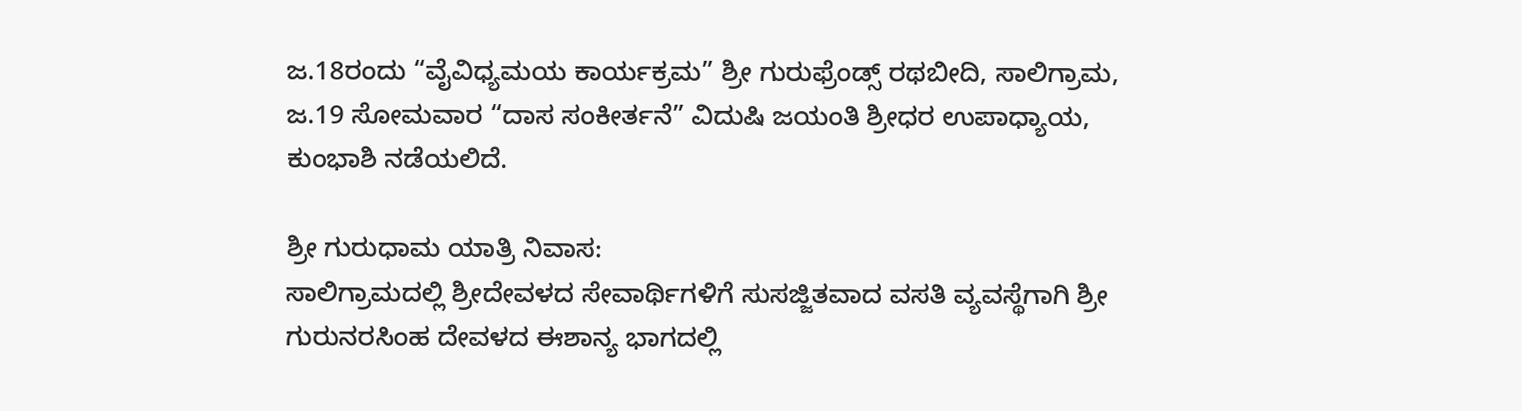ಜ.18ರಂದು “ವೈವಿಧ್ಯಮಯ ಕಾರ್ಯಕ್ರಮ” ಶ್ರೀ ಗುರುಫ್ರೆಂಡ್ಸ್ ರಥಬೀದಿ, ಸಾಲಿಗ್ರಾಮ, ಜ.19 ಸೋಮವಾರ “ದಾಸ ಸಂಕೀರ್ತನೆ” ವಿದುಷಿ ಜಯಂತಿ ಶ್ರೀಧರ ಉಪಾಧ್ಯಾಯ, ಕುಂಭಾಶಿ ನಡೆಯಲಿದೆ.

ಶ್ರೀ ಗುರುಧಾಮ ಯಾತ್ರಿ ನಿವಾಸ:
ಸಾಲಿಗ್ರಾಮದಲ್ಲಿ ಶ್ರೀದೇವಳದ ಸೇವಾರ್ಥಿಗಳಿಗೆ ಸುಸಜ್ಜಿತವಾದ ವಸತಿ ವ್ಯವಸ್ಥೆಗಾಗಿ ಶ್ರೀ ಗುರುನರಸಿಂಹ ದೇವಳದ ಈಶಾನ್ಯ ಭಾಗದಲ್ಲಿ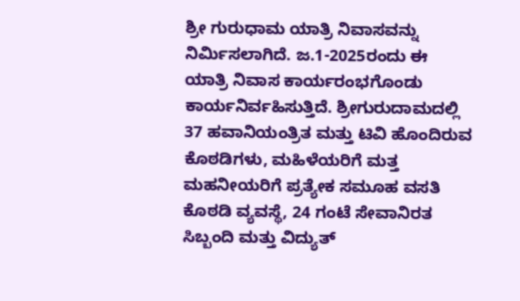ಶ್ರೀ ಗುರುಧಾಮ ಯಾತ್ರಿ ನಿವಾಸವನ್ನು ನಿರ್ಮಿಸಲಾಗಿದೆ. ಜ.1-2025ರಂದು ಈ ಯಾತ್ರಿ ನಿವಾಸ ಕಾರ್ಯರಂಭಗೊಂಡು ಕಾರ್ಯನಿರ್ವಹಿಸುತ್ತಿದೆ. ಶ್ರೀಗುರುದಾಮದಲ್ಲಿ 37 ಹವಾನಿಯಂತ್ರಿತ ಮತ್ತು ಟಿವಿ ಹೊಂದಿರುವ ಕೊಠಡಿಗಳು, ಮಹಿಳೆಯರಿಗೆ ಮತ್ತ ಮಹನೀಯರಿಗೆ ಪ್ರತ್ಯೇಕ ಸಮೂಹ ವಸತಿ ಕೊಠಡಿ ವ್ಯವಸ್ಥೆ, 24 ಗಂಟೆ ಸೇವಾನಿರತ ಸಿಬ್ಬಂದಿ ಮತ್ತು ವಿದ್ಯುತ್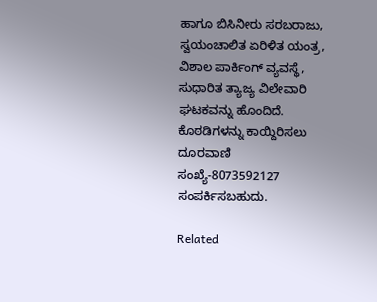ಹಾಗೂ ಬಿಸಿನೀರು ಸರಬರಾಜು, ಸ್ವಯಂಚಾಲಿತ ಏರಿಳಿತ ಯಂತ್ರ, ವಿಶಾಲ ಪಾರ್ಕಿಂಗ್ ವ್ಯವಸ್ಥೆ, ಸುಧಾರಿತ ತ್ಯಾಜ್ಯ ವಿಲೇವಾರಿ ಘಟಕವನ್ನು ಹೊಂದಿದೆ. ಕೊಠಡಿಗಳನ್ನು ಕಾಯ್ದಿರಿಸಲು ದೂರವಾಣಿ ಸಂಖ್ಯೆ-8073592127 ಸಂಪರ್ಕಿಸಬಹುದು.

Related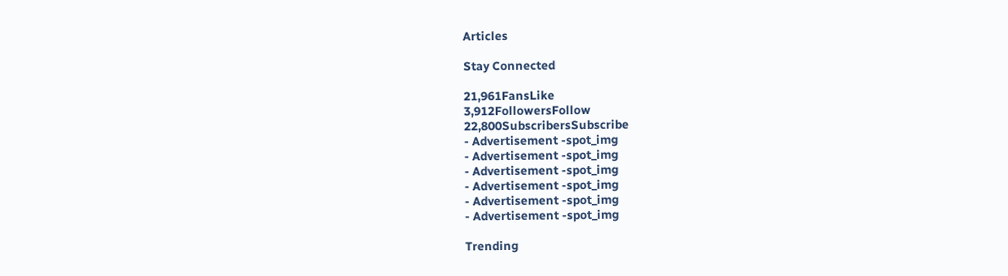Articles

Stay Connected

21,961FansLike
3,912FollowersFollow
22,800SubscribersSubscribe
- Advertisement -spot_img
- Advertisement -spot_img
- Advertisement -spot_img
- Advertisement -spot_img
- Advertisement -spot_img
- Advertisement -spot_img

Trending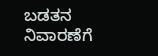ಬಡತನ ನಿವಾರಣೆಗೆ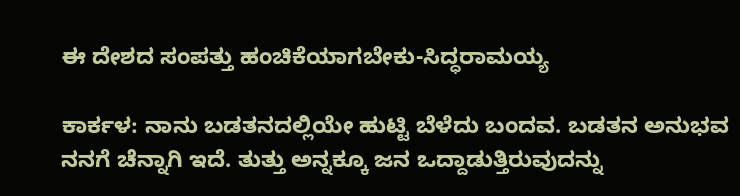ಈ ದೇಶದ ಸಂಪತ್ತು ಹಂಚಿಕೆಯಾಗಬೇಕು-ಸಿದ್ಧರಾಮಯ್ಯ

ಕಾರ್ಕಳ: ನಾನು ಬಡತನದಲ್ಲಿಯೇ ಹುಟ್ಟಿ ಬೆಳೆದು ಬಂದವ. ಬಡತನ ಅನುಭವ ನನಗೆ ಚೆನ್ನಾಗಿ ಇದೆ. ತುತ್ತು ಅನ್ನಕ್ಕೂ ಜನ ಒದ್ದಾಡುತ್ತಿರುವುದನ್ನು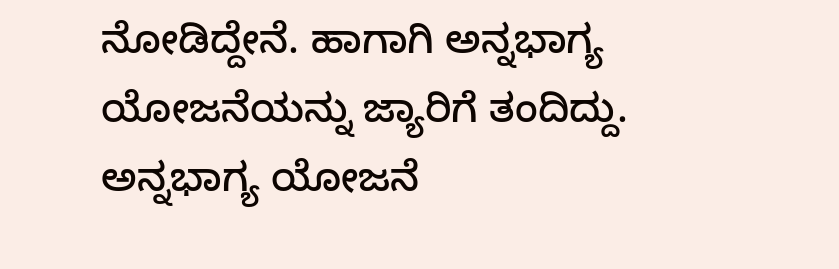ನೋಡಿದ್ದೇನೆ. ಹಾಗಾಗಿ ಅನ್ನಭಾಗ್ಯ ಯೋಜನೆಯನ್ನು ಜ್ಯಾರಿಗೆ ತಂದಿದ್ದು. ಅನ್ನಭಾಗ್ಯ ಯೋಜನೆ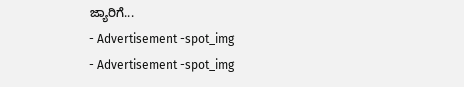ಜ್ಯಾರಿಗೆ...
- Advertisement -spot_img
- Advertisement -spot_img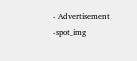- Advertisement -spot_img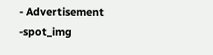- Advertisement -spot_img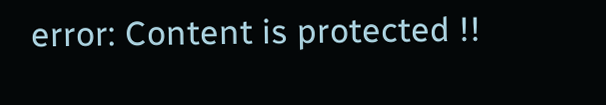error: Content is protected !!